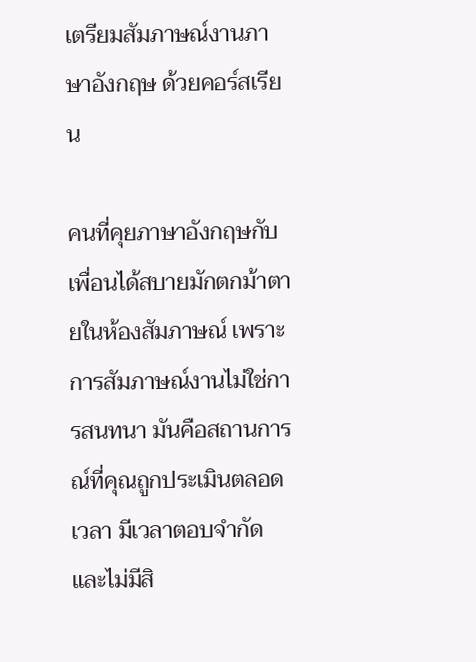เตรียมสัมภาษณ์งานภาษาอังกฤษ ด้วยคอร์สเรียน

คนที่คุยภาษาอังกฤษกับเพื่อนได้สบายมักตกม้าตายในห้องสัมภาษณ์ เพราะการสัมภาษณ์งานไม่ใช่การสนทนา มันคือสถานการณ์ที่คุณถูกประเมินตลอดเวลา มีเวลาตอบจำกัด และไม่มีสิ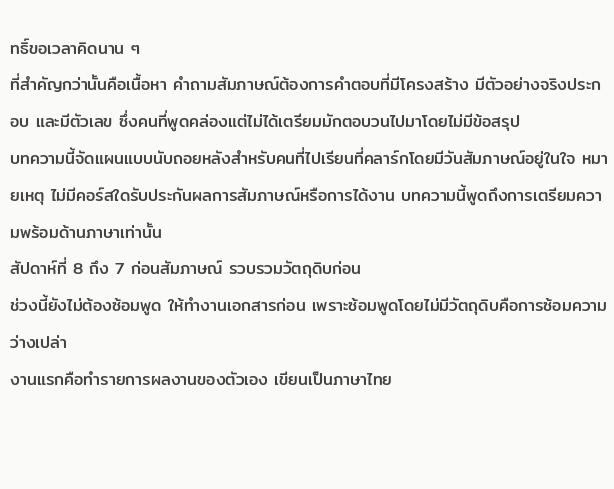ทธิ์ขอเวลาคิดนาน ๆ
ที่สำคัญกว่านั้นคือเนื้อหา คำถามสัมภาษณ์ต้องการคำตอบที่มีโครงสร้าง มีตัวอย่างจริงประกอบ และมีตัวเลข ซึ่งคนที่พูดคล่องแต่ไม่ได้เตรียมมักตอบวนไปมาโดยไม่มีข้อสรุป
บทความนี้จัดแผนแบบนับถอยหลังสำหรับคนที่ไปเรียนที่คลาร์กโดยมีวันสัมภาษณ์อยู่ในใจ หมายเหตุ ไม่มีคอร์สใดรับประกันผลการสัมภาษณ์หรือการได้งาน บทความนี้พูดถึงการเตรียมความพร้อมด้านภาษาเท่านั้น
สัปดาห์ที่ 8 ถึง 7 ก่อนสัมภาษณ์ รวบรวมวัตถุดิบก่อน
ช่วงนี้ยังไม่ต้องซ้อมพูด ให้ทำงานเอกสารก่อน เพราะซ้อมพูดโดยไม่มีวัตถุดิบคือการซ้อมความว่างเปล่า
งานแรกคือทำรายการผลงานของตัวเอง เขียนเป็นภาษาไทย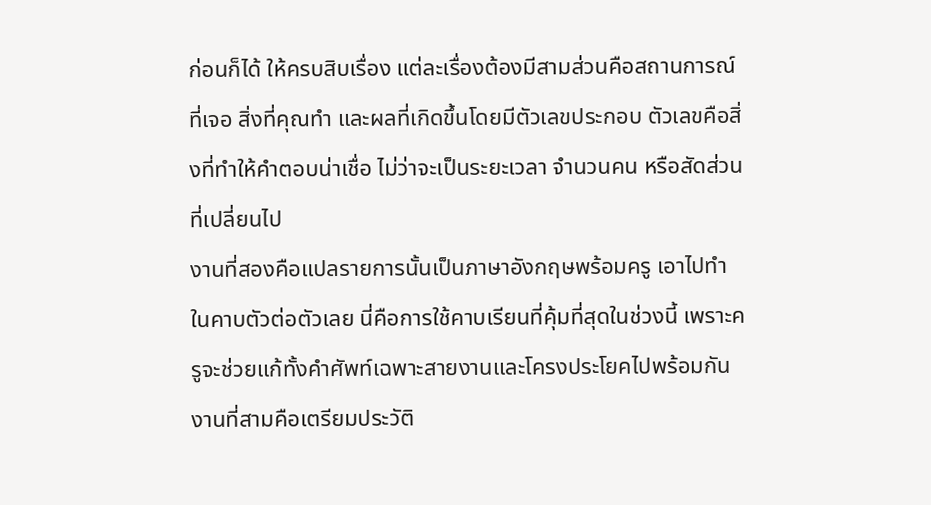ก่อนก็ได้ ให้ครบสิบเรื่อง แต่ละเรื่องต้องมีสามส่วนคือสถานการณ์ที่เจอ สิ่งที่คุณทำ และผลที่เกิดขึ้นโดยมีตัวเลขประกอบ ตัวเลขคือสิ่งที่ทำให้คำตอบน่าเชื่อ ไม่ว่าจะเป็นระยะเวลา จำนวนคน หรือสัดส่วนที่เปลี่ยนไป
งานที่สองคือแปลรายการนั้นเป็นภาษาอังกฤษพร้อมครู เอาไปทำในคาบตัวต่อตัวเลย นี่คือการใช้คาบเรียนที่คุ้มที่สุดในช่วงนี้ เพราะครูจะช่วยแก้ทั้งคำศัพท์เฉพาะสายงานและโครงประโยคไปพร้อมกัน
งานที่สามคือเตรียมประวัติ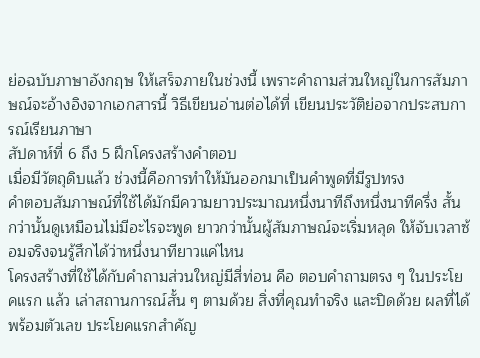ย่อฉบับภาษาอังกฤษ ให้เสร็จภายในช่วงนี้ เพราะคำถามส่วนใหญ่ในการสัมภาษณ์จะอ้างอิงจากเอกสารนี้ วิธีเขียนอ่านต่อได้ที่ เขียนประวัติย่อจากประสบการณ์เรียนภาษา
สัปดาห์ที่ 6 ถึง 5 ฝึกโครงสร้างคำตอบ
เมื่อมีวัตถุดิบแล้ว ช่วงนี้คือการทำให้มันออกมาเป็นคำพูดที่มีรูปทรง
คำตอบสัมภาษณ์ที่ใช้ได้มักมีความยาวประมาณหนึ่งนาทีถึงหนึ่งนาทีครึ่ง สั้นกว่านั้นดูเหมือนไม่มีอะไรจะพูด ยาวกว่านั้นผู้สัมภาษณ์จะเริ่มหลุด ให้จับเวลาซ้อมจริงจนรู้สึกได้ว่าหนึ่งนาทียาวแค่ไหน
โครงสร้างที่ใช้ได้กับคำถามส่วนใหญ่มีสี่ท่อน คือ ตอบคำถามตรง ๆ ในประโยคแรก แล้ว เล่าสถานการณ์สั้น ๆ ตามด้วย สิ่งที่คุณทำจริง และปิดด้วย ผลที่ได้พร้อมตัวเลข ประโยคแรกสำคัญ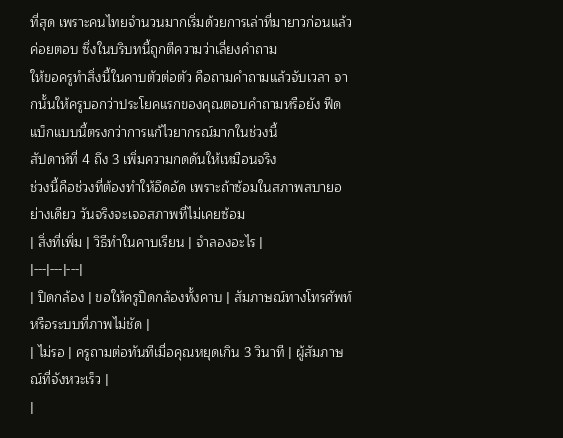ที่สุด เพราะคนไทยจำนวนมากเริ่มด้วยการเล่าที่มายาวก่อนแล้วค่อยตอบ ซึ่งในบริบทนี้ถูกตีความว่าเลี่ยงคำถาม
ให้ขอครูทำสิ่งนี้ในคาบตัวต่อตัว คือถามคำถามแล้วจับเวลา จากนั้นให้ครูบอกว่าประโยคแรกของคุณตอบคำถามหรือยัง ฟีดแบ็กแบบนี้ตรงกว่าการแก้ไวยากรณ์มากในช่วงนี้
สัปดาห์ที่ 4 ถึง 3 เพิ่มความกดดันให้เหมือนจริง
ช่วงนี้คือช่วงที่ต้องทำให้อึดอัด เพราะถ้าซ้อมในสภาพสบายอย่างเดียว วันจริงจะเจอสภาพที่ไม่เคยซ้อม
| สิ่งที่เพิ่ม | วิธีทำในคาบเรียน | จำลองอะไร |
|---|---|---|
| ปิดกล้อง | ขอให้ครูปิดกล้องทั้งคาบ | สัมภาษณ์ทางโทรศัพท์หรือระบบที่ภาพไม่ชัด |
| ไม่รอ | ครูถามต่อทันทีเมื่อคุณหยุดเกิน 3 วินาที | ผู้สัมภาษณ์ที่จังหวะเร็ว |
|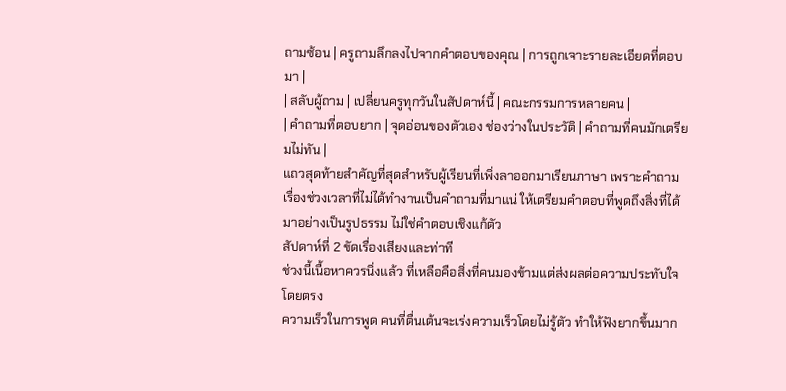ถามซ้อน | ครูถามลึกลงไปจากคำตอบของคุณ | การถูกเจาะรายละเอียดที่ตอบมา |
| สลับผู้ถาม | เปลี่ยนครูทุกวันในสัปดาห์นี้ | คณะกรรมการหลายคน |
| คำถามที่ตอบยาก | จุดอ่อนของตัวเอง ช่องว่างในประวัติ | คำถามที่คนมักเตรียมไม่ทัน |
แถวสุดท้ายสำคัญที่สุดสำหรับผู้เรียนที่เพิ่งลาออกมาเรียนภาษา เพราะคำถามเรื่องช่วงเวลาที่ไม่ได้ทำงานเป็นคำถามที่มาแน่ ให้เตรียมคำตอบที่พูดถึงสิ่งที่ได้มาอย่างเป็นรูปธรรม ไม่ใช่คำตอบเชิงแก้ตัว
สัปดาห์ที่ 2 ขัดเรื่องเสียงและท่าที
ช่วงนี้เนื้อหาควรนิ่งแล้ว ที่เหลือคือสิ่งที่คนมองข้ามแต่ส่งผลต่อความประทับใจโดยตรง
ความเร็วในการพูด คนที่ตื่นเต้นจะเร่งความเร็วโดยไม่รู้ตัว ทำให้ฟังยากขึ้นมาก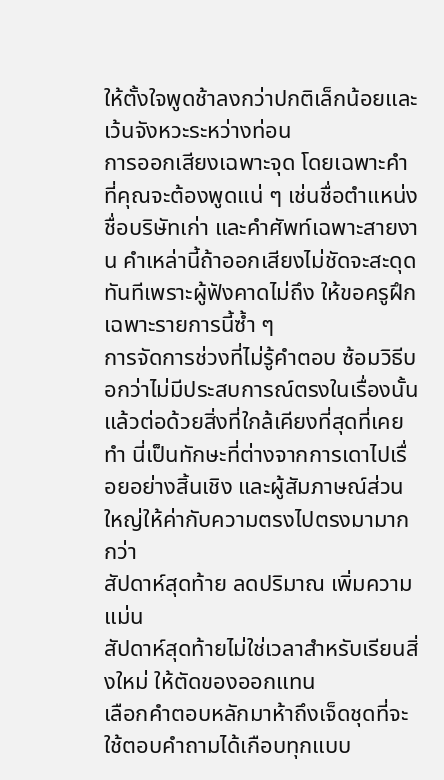ให้ตั้งใจพูดช้าลงกว่าปกติเล็กน้อยและเว้นจังหวะระหว่างท่อน
การออกเสียงเฉพาะจุด โดยเฉพาะคำที่คุณจะต้องพูดแน่ ๆ เช่นชื่อตำแหน่ง ชื่อบริษัทเก่า และคำศัพท์เฉพาะสายงาน คำเหล่านี้ถ้าออกเสียงไม่ชัดจะสะดุดทันทีเพราะผู้ฟังคาดไม่ถึง ให้ขอครูฝึกเฉพาะรายการนี้ซ้ำ ๆ
การจัดการช่วงที่ไม่รู้คำตอบ ซ้อมวิธีบอกว่าไม่มีประสบการณ์ตรงในเรื่องนั้น แล้วต่อด้วยสิ่งที่ใกล้เคียงที่สุดที่เคยทำ นี่เป็นทักษะที่ต่างจากการเดาไปเรื่อยอย่างสิ้นเชิง และผู้สัมภาษณ์ส่วนใหญ่ให้ค่ากับความตรงไปตรงมามากกว่า
สัปดาห์สุดท้าย ลดปริมาณ เพิ่มความแม่น
สัปดาห์สุดท้ายไม่ใช่เวลาสำหรับเรียนสิ่งใหม่ ให้ตัดของออกแทน
เลือกคำตอบหลักมาห้าถึงเจ็ดชุดที่จะใช้ตอบคำถามได้เกือบทุกแบบ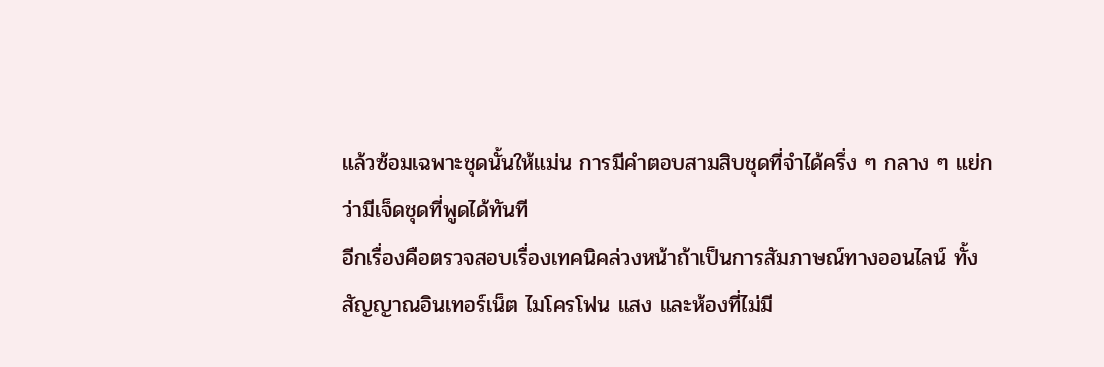แล้วซ้อมเฉพาะชุดนั้นให้แม่น การมีคำตอบสามสิบชุดที่จำได้ครึ่ง ๆ กลาง ๆ แย่กว่ามีเจ็ดชุดที่พูดได้ทันที
อีกเรื่องคือตรวจสอบเรื่องเทคนิคล่วงหน้าถ้าเป็นการสัมภาษณ์ทางออนไลน์ ทั้งสัญญาณอินเทอร์เน็ต ไมโครโฟน แสง และห้องที่ไม่มี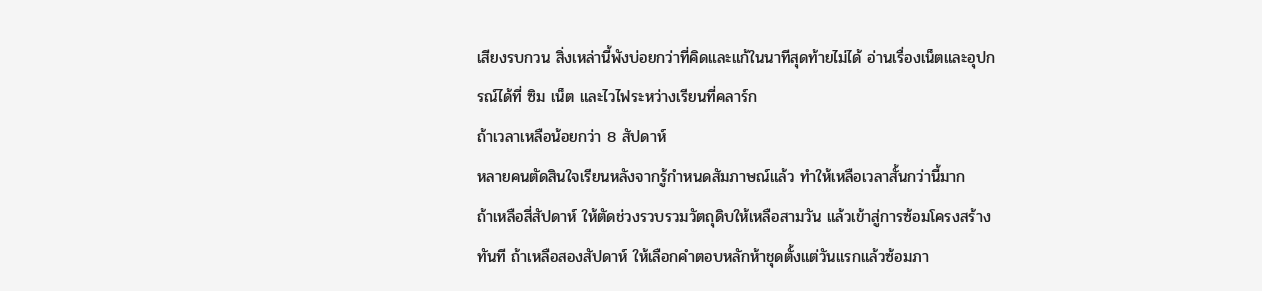เสียงรบกวน สิ่งเหล่านี้พังบ่อยกว่าที่คิดและแก้ในนาทีสุดท้ายไม่ได้ อ่านเรื่องเน็ตและอุปกรณ์ได้ที่ ซิม เน็ต และไวไฟระหว่างเรียนที่คลาร์ก
ถ้าเวลาเหลือน้อยกว่า 8 สัปดาห์
หลายคนตัดสินใจเรียนหลังจากรู้กำหนดสัมภาษณ์แล้ว ทำให้เหลือเวลาสั้นกว่านี้มาก
ถ้าเหลือสี่สัปดาห์ ให้ตัดช่วงรวบรวมวัตถุดิบให้เหลือสามวัน แล้วเข้าสู่การซ้อมโครงสร้างทันที ถ้าเหลือสองสัปดาห์ ให้เลือกคำตอบหลักห้าชุดตั้งแต่วันแรกแล้วซ้อมภา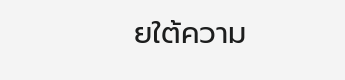ยใต้ความ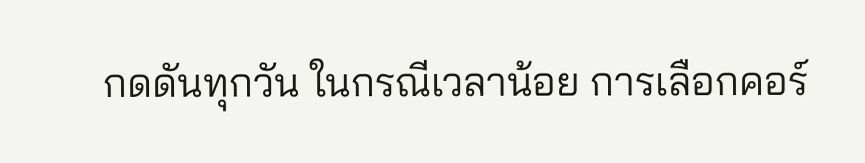กดดันทุกวัน ในกรณีเวลาน้อย การเลือกคอร์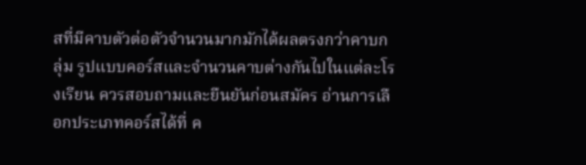สที่มีคาบตัวต่อตัวจำนวนมากมักได้ผลตรงกว่าคาบกลุ่ม รูปแบบคอร์สและจำนวนคาบต่างกันไปในแต่ละโรงเรียน ควรสอบถามและยืนยันก่อนสมัคร อ่านการเลือกประเภทคอร์สได้ที่ ค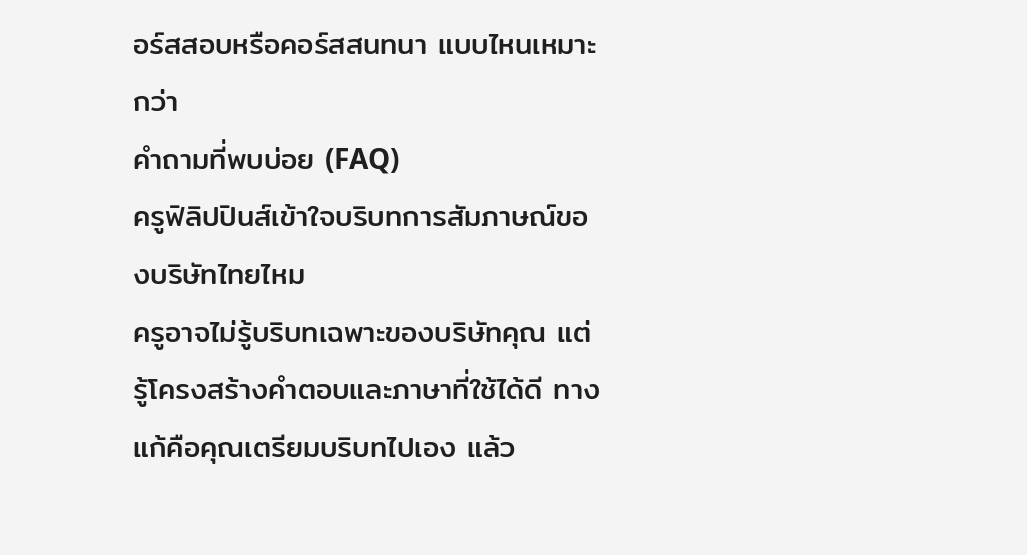อร์สสอบหรือคอร์สสนทนา แบบไหนเหมาะกว่า
คำถามที่พบบ่อย (FAQ)
ครูฟิลิปปินส์เข้าใจบริบทการสัมภาษณ์ของบริษัทไทยไหม
ครูอาจไม่รู้บริบทเฉพาะของบริษัทคุณ แต่รู้โครงสร้างคำตอบและภาษาที่ใช้ได้ดี ทางแก้คือคุณเตรียมบริบทไปเอง แล้ว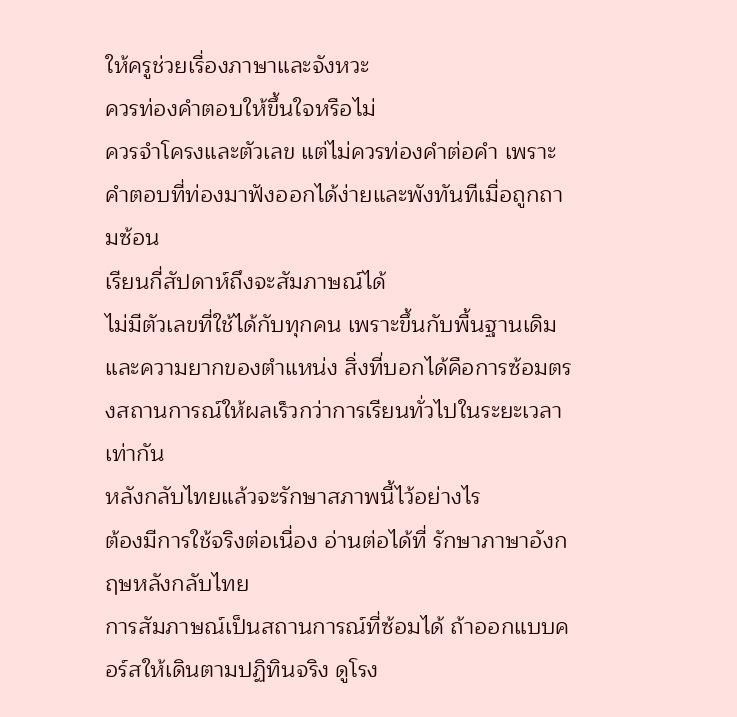ให้ครูช่วยเรื่องภาษาและจังหวะ
ควรท่องคำตอบให้ขึ้นใจหรือไม่
ควรจำโครงและตัวเลข แต่ไม่ควรท่องคำต่อคำ เพราะคำตอบที่ท่องมาฟังออกได้ง่ายและพังทันทีเมื่อถูกถามซ้อน
เรียนกี่สัปดาห์ถึงจะสัมภาษณ์ได้
ไม่มีตัวเลขที่ใช้ได้กับทุกคน เพราะขึ้นกับพื้นฐานเดิมและความยากของตำแหน่ง สิ่งที่บอกได้คือการซ้อมตรงสถานการณ์ให้ผลเร็วกว่าการเรียนทั่วไปในระยะเวลาเท่ากัน
หลังกลับไทยแล้วจะรักษาสภาพนี้ไว้อย่างไร
ต้องมีการใช้จริงต่อเนื่อง อ่านต่อได้ที่ รักษาภาษาอังกฤษหลังกลับไทย
การสัมภาษณ์เป็นสถานการณ์ที่ซ้อมได้ ถ้าออกแบบคอร์สให้เดินตามปฏิทินจริง ดูโรง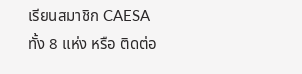เรียนสมาชิก CAESA ทั้ง 8 แห่ง หรือ ติดต่อ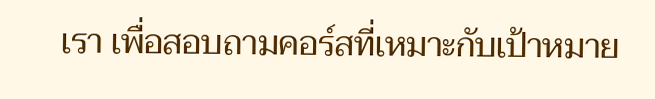เรา เพื่อสอบถามคอร์สที่เหมาะกับเป้าหมาย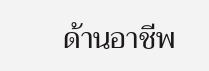ด้านอาชีพ